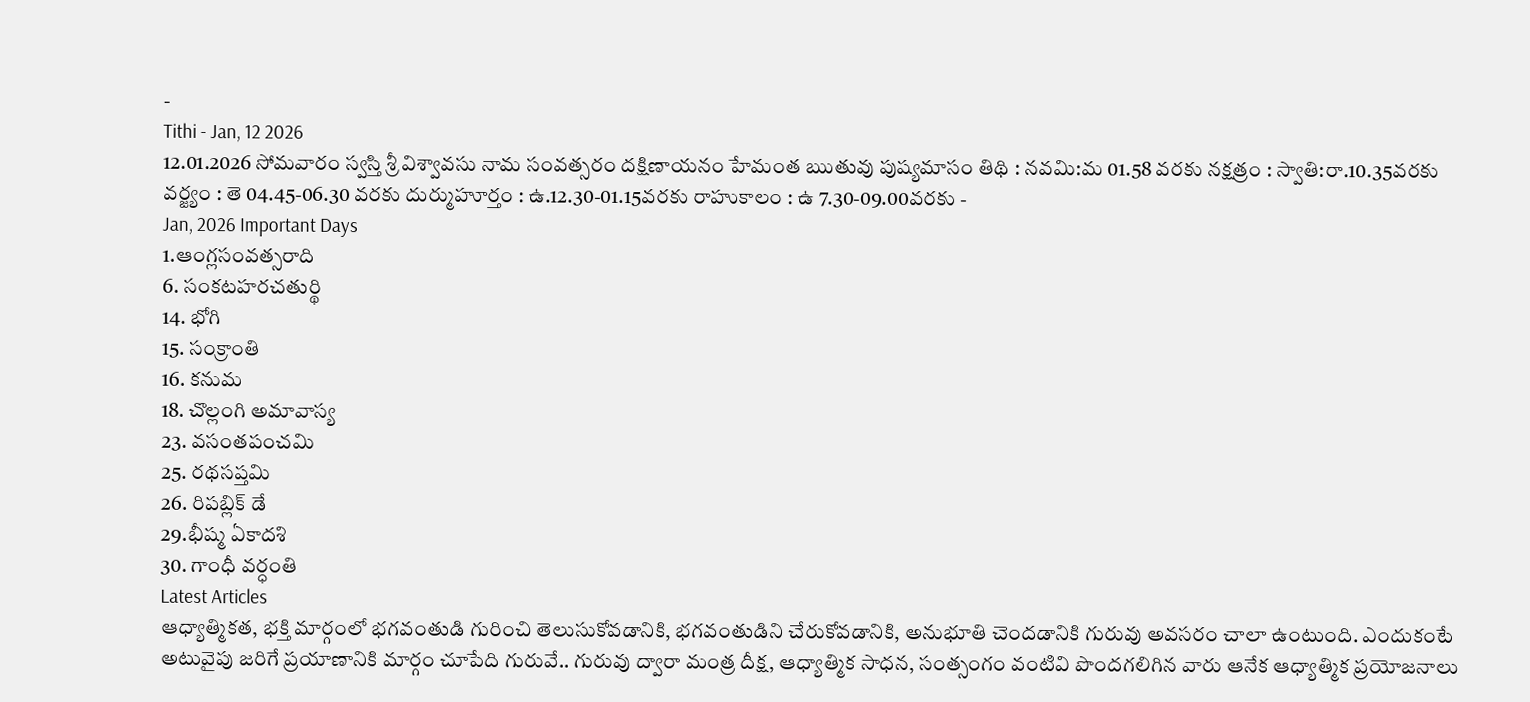-
Tithi - Jan, 12 2026
12.01.2026 సోమవారం స్వస్తి శ్రీ విశ్వావసు నామ సంవత్సరం దక్షిణాయనం హేమంత ఋతువు పుష్యమాసం తిథి : నవమి:మ 01.58 వరకు నక్షత్రం : స్వాతి:రా.10.35వరకు వర్జ్యం : తె 04.45-06.30 వరకు దుర్ముహూర్తం : ఉ.12.30-01.15వరకు రాహుకాలం : ఉ 7.30-09.00వరకు -
Jan, 2026 Important Days
1.ఆంగ్లసంవత్సరాది
6. సంకటహరచతుర్థి
14. భోగి
15. సంక్రాంతి
16. కనుమ
18. చొల్లంగి అమావాస్య
23. వసంతపంచమి
25. రథసప్తమి
26. రిపబ్లిక్ డే
29.భీష్మ ఏకాదశి
30. గాంధీ వర్ధంతి
Latest Articles
ఆధ్యాత్మికత, భక్తి మార్గంలో భగవంతుడి గురించి తెలుసుకోవడానికి, భగవంతుడిని చేరుకోవడానికి, అనుభూతి చెందడానికి గురువు అవసరం చాలా ఉంటుంది. ఎందుకంటే అటువైపు జరిగే ప్రయాణానికి మార్గం చూపేది గురువే.. గురువు ద్వారా మంత్ర దీక్ష, ఆధ్యాత్మిక సాధన, సంత్సంగం వంటివి పొందగలిగిన వారు ఆనేక ఆధ్యాత్మిక ప్రయోజనాలు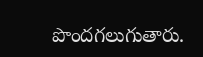పొందగలుగుతారు.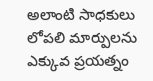అలాంటి సాధకులు లోపలి మార్పులను ఎక్కువ ప్రయత్నం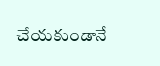చేయకుండానే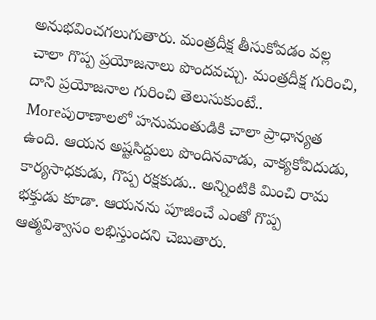అనుభవించగలుగుతారు. మంత్రదీక్ష తీసుకోవడం వల్ల చాలా గొప్ప ప్రయోజనాలు పొందవచ్చు. మంత్రదీక్ష గురించి, దాని ప్రయోజనాల గురించి తెలుసుకుంటే..
Moreపురాణాలలో హనుమంతుడికి చాలా ప్రాధాన్యత ఉంది. ఆయన అష్టసిద్దులు పొందినవాడు, వాక్యకోవిదుడు, కార్యసాధకుడు, గొప్ప రక్షకుడు.. అన్నింటికి మించి రామ భక్తుడు కూడా. ఆయనను పూజించే ఎంతో గొప్ప ఆత్మవిశ్వాసం లభిస్తుందని చెబుతారు.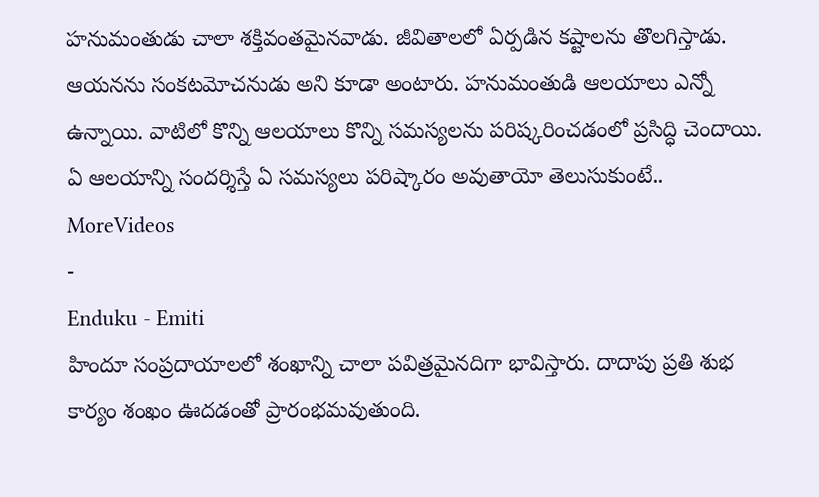హనుమంతుడు చాలా శక్తివంతమైనవాడు. జీవితాలలో ఏర్పడిన కష్టాలను తొలగిస్తాడు. ఆయనను సంకటమోచనుడు అని కూడా అంటారు. హనుమంతుడి ఆలయాలు ఎన్నో ఉన్నాయి. వాటిలో కొన్ని ఆలయాలు కొన్ని సమస్యలను పరిష్కరించడంలో ప్రసిద్ధి చెందాయి. ఏ ఆలయాన్ని సందర్శిస్తే ఏ సమస్యలు పరిష్కారం అవుతాయో తెలుసుకుంటే..
MoreVideos
-
Enduku - Emiti
హిందూ సంప్రదాయాలలో శంఖాన్ని చాలా పవిత్రమైనదిగా భావిస్తారు. దాదాపు ప్రతి శుభ కార్యం శంఖం ఊదడంతో ప్రారంభమవుతుంది.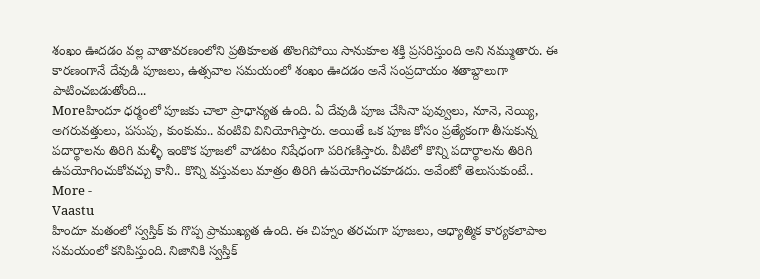శంఖం ఊదడం వల్ల వాతావరణంలోని ప్రతికూలత తొలగిపోయి సానుకూల శక్తి ప్రసరిస్తుంది అని నమ్ముతారు. ఈ కారణంగానే దేవుడి పూజలు, ఉత్సవాల సమయంలో శంఖం ఊదడం అనే సంప్రదాయం శతాబ్దాలుగా పాటించబడుతోంది...
Moreహిందూ ధర్మంలో పూజకు చాలా ప్రాధాన్యత ఉంది. ఏ దేవుడి పూజ చేసినా పువ్వులు, నూనె, నెయ్యి, అగరువత్తులు, పసుపు, కుంకుమ.. వంటివి వినియోగిస్తారు. అయితే ఒక పూజ కోసం ప్రత్యేకంగా తీసుకున్న పదార్థాలను తిరిగి మళ్ళీ ఇంకొక పూజలో వాడటం నిషేధంగా పరిగణిస్తారు. వీటిలో కొన్ని పదార్థాలను తిరిగి ఉపయోగించుకోవచ్చు కానీ.. కొన్ని వస్తువలు మాత్రం తిరిగి ఉపయోగించకూడదు. అవేంటో తెలుసుకుంటే..
More -
Vaastu
హిందూ మతంలో స్వస్తిక్ కు గొప్ప ప్రాముఖ్యత ఉంది. ఈ చిహ్నం తరచుగా పూజలు, ఆధ్యాత్మిక కార్యకలాపాల సమయంలో కనిపిస్తుంది. నిజానికి స్వస్తిక్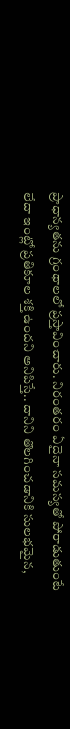ప్రాధాన్యతను గ్రంథాలలో ప్రస్తావించారు. నిరంతరం ఏదైనా సమస్యతో పోరాడుతుంటే లేదా ఇంట్లో ప్రతికూల శక్తి ఉందని అనిపిస్తే.. దానిని తొలగించడానికి సులభమైన,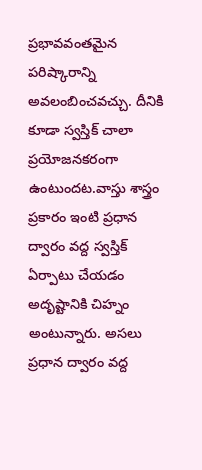ప్రభావవంతమైన పరిష్కారాన్ని అవలంబించవచ్చు. దీనికి కూడా స్వస్తిక్ చాలా ప్రయోజనకరంగా ఉంటుందట.వాస్తు శాస్త్రం ప్రకారం ఇంటి ప్రధాన ద్వారం వద్ద స్వస్తిక్ ఏర్పాటు చేయడం అదృష్టానికి చిహ్నం అంటున్నారు. అసలు ప్రధాన ద్వారం వద్ద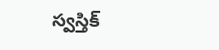స్వస్తిక్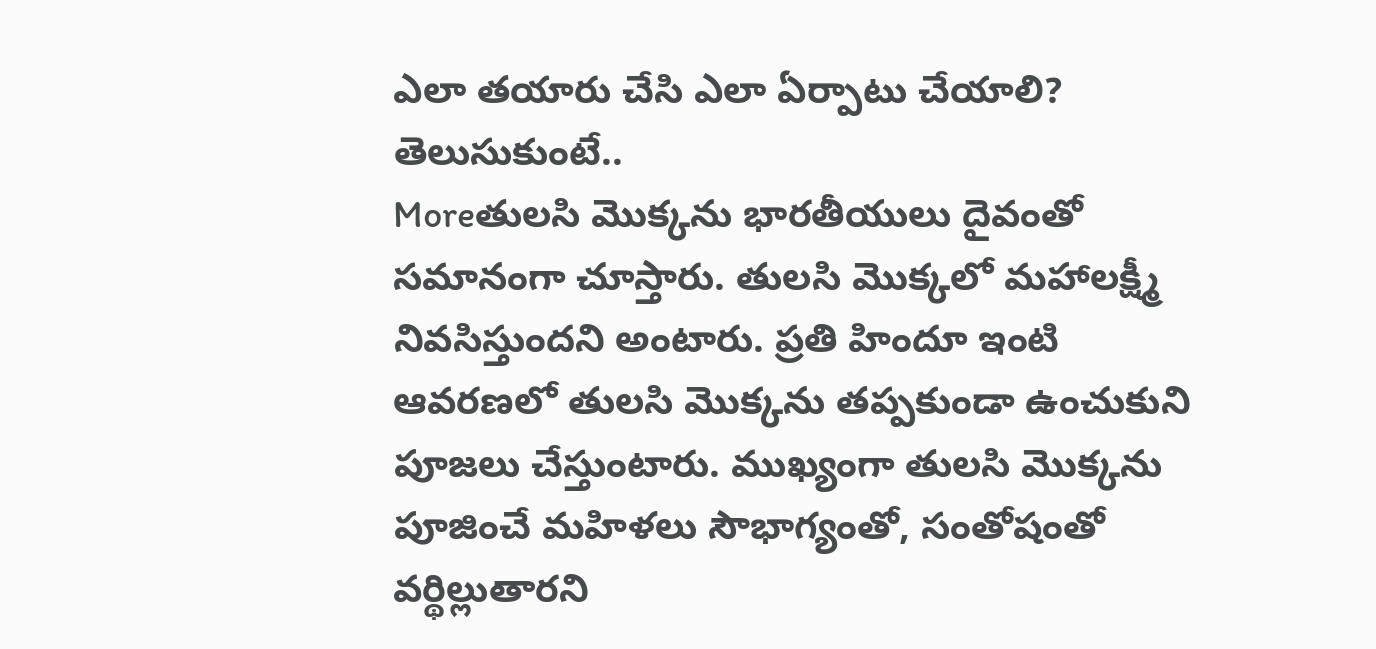ఎలా తయారు చేసి ఎలా ఏర్పాటు చేయాలి? తెలుసుకుంటే..
Moreతులసి మొక్కను భారతీయులు దైవంతో సమానంగా చూస్తారు. తులసి మొక్కలో మహాలక్ష్మీ నివసిస్తుందని అంటారు. ప్రతి హిందూ ఇంటి ఆవరణలో తులసి మొక్కను తప్పకుండా ఉంచుకుని పూజలు చేస్తుంటారు. ముఖ్యంగా తులసి మొక్కను పూజించే మహిళలు సౌభాగ్యంతో, సంతోషంతో వర్థిల్లుతారని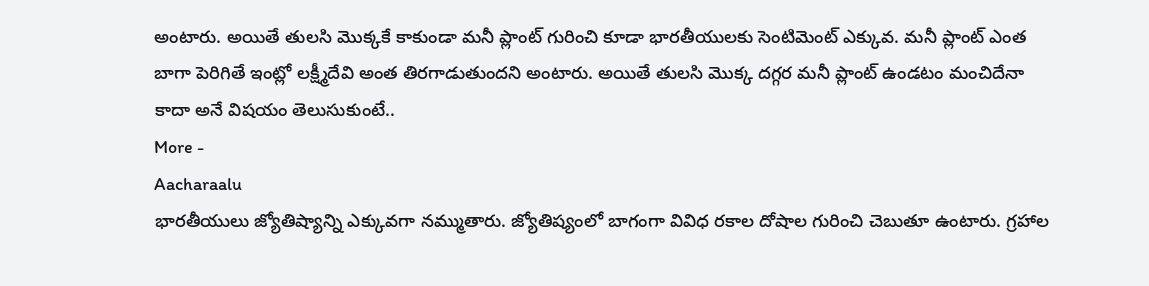అంటారు. అయితే తులసి మొక్కకే కాకుండా మనీ ప్లాంట్ గురించి కూడా భారతీయులకు సెంటిమెంట్ ఎక్కువ. మనీ ప్లాంట్ ఎంత బాగా పెరిగితే ఇంట్లో లక్ష్మీదేవి అంత తిరగాడుతుందని అంటారు. అయితే తులసి మొక్క దగ్గర మనీ ప్లాంట్ ఉండటం మంచిదేనా కాదా అనే విషయం తెలుసుకుంటే..
More -
Aacharaalu
భారతీయులు జ్యోతిష్యాన్ని ఎక్కువగా నమ్ముతారు. జ్యోతిష్యంలో బాగంగా వివిధ రకాల దోషాల గురించి చెబుతూ ఉంటారు. గ్రహాల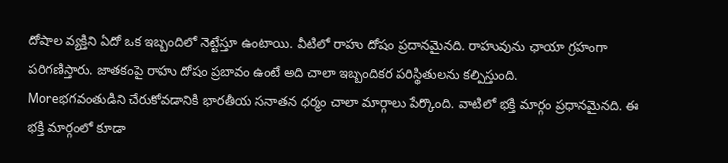దోషాల వ్యక్తిని ఏదో ఒక ఇబ్బందిలో నెట్టేస్తూ ఉంటాయి. వీటిలో రాహు దోషం ప్రదానమైనది. రాహువును ఛాయా గ్రహంగా పరిగణిస్తారు. జాతకంపై రాహు దోషం ప్రబావం ఉంటే అది చాలా ఇబ్బందికర పరిస్థితులను కల్పిస్తుంది.
Moreభగవంతుడిని చేరుకోవడానికి భారతీయ సనాతన ధర్మం చాలా మార్గాలు పేర్కొంది. వాటిలో భక్తి మార్గం ప్రధానమైనది. ఈ భక్తి మార్గంలో కూడా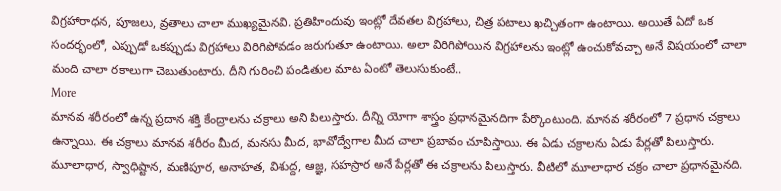విగ్రహారాధన, పూజలు, వ్రతాలు చాలా ముఖ్యమైనవి. ప్రతిహిందువు ఇంట్లో దేవతల విగ్రహాలు, చిత్ర పటాలు ఖచ్చితంగా ఉంటాయి. అయితే ఏదో ఒక సందర్భంలో, ఎప్పుడో ఒకప్పుడు విగ్రహాలు విరిగిపోవడం జరుగుతూ ఉంటాయి. అలా విరిగిపోయిన విగ్రహాలను ఇంట్లో ఉంచుకోవచ్చా అనే విషయంలో చాలా మంది చాలా రకాలుగా చెబుతుంటారు. దీని గురించి పండితుల మాట ఏంటో తెలుసుకుంటే..
More
మానవ శరీరంలో ఉన్న ప్రదాన శక్తి కేంద్రాలను చక్రాలు అని పిలుస్తారు. దీన్ని యోగా శాస్త్రం ప్రధానమైనదిగా పేర్కొంటుంది. మానవ శరీరంలో 7 ప్రధాన చక్రాలు ఉన్నాయి. ఈ చక్రాలు మానవ శరీరం మీద, మనసు మీద, భావోద్వేగాల మీద చాలా ప్రబావం చూపిస్తాయి. ఈ ఏడు చక్రాలను ఏడు పేర్లతో పిలుస్తారు. మూలాధార, స్వాధిష్టాన, మణిపూర, అనాహత, విశుద్ద, ఆజ్ఞ, సహస్రార అనే పేర్లతో ఈ చక్రాలను పిలుస్తారు. వీటిలో మూలాధార చక్రం చాలా ప్రధానమైనది.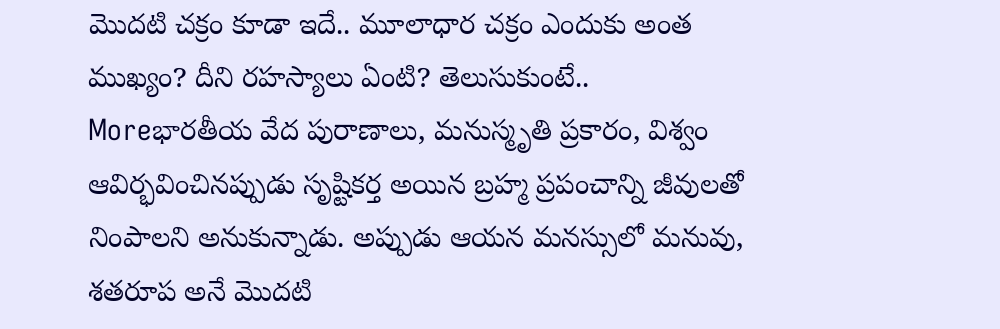మొదటి చక్రం కూడా ఇదే.. మూలాధార చక్రం ఎందుకు అంత ముఖ్యం? దీని రహస్యాలు ఏంటి? తెలుసుకుంటే..
Moreభారతీయ వేద పురాణాలు, మనుస్మృతి ప్రకారం, విశ్వం ఆవిర్భవించినప్పుడు సృష్టికర్త అయిన బ్రహ్మ ప్రపంచాన్ని జీవులతో నింపాలని అనుకున్నాడు. అప్పుడు ఆయన మనస్సులో మనువు, శతరూప అనే మొదటి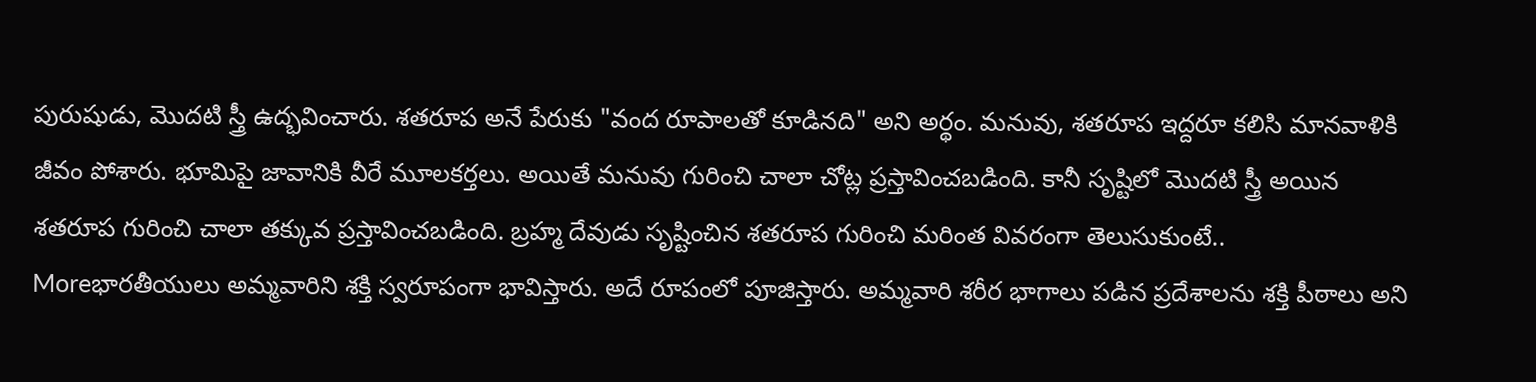పురుషుడు, మొదటి స్త్రీ ఉద్భవించారు. శతరూప అనే పేరుకు "వంద రూపాలతో కూడినది" అని అర్థం. మనువు, శతరూప ఇద్దరూ కలిసి మానవాళికి జీవం పోశారు. భూమిపై జావానికి వీరే మూలకర్తలు. అయితే మనువు గురించి చాలా చోట్ల ప్రస్తావించబడింది. కానీ సృష్టిలో మొదటి స్త్రీ అయిన శతరూప గురించి చాలా తక్కువ ప్రస్తావించబడింది. బ్రహ్మ దేవుడు సృష్టించిన శతరూప గురించి మరింత వివరంగా తెలుసుకుంటే..
Moreభారతీయులు అమ్మవారిని శక్తి స్వరూపంగా భావిస్తారు. అదే రూపంలో పూజిస్తారు. అమ్మవారి శరీర భాగాలు పడిన ప్రదేశాలను శక్తి పీఠాలు అని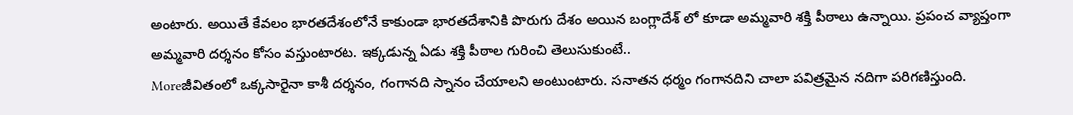అంటారు. అయితే కేవలం భారతదేశంలోనే కాకుండా భారతదేశానికి పొరుగు దేశం అయిన బంగ్లాదేశ్ లో కూడా అమ్మవారి శక్తి పీఠాలు ఉన్నాయి. ప్రపంచ వ్యాప్తంగా అమ్మవారి దర్శనం కోసం వస్తుంటారట. ఇక్కడున్న ఏడు శక్తి పీఠాల గురించి తెలుసుకుంటే..
Moreజీవితంలో ఒక్కసారైనా కాశీ దర్శనం, గంగానది స్నానం చేయాలని అంటుంటారు. సనాతన ధర్మం గంగానదిని చాలా పవిత్రమైన నదిగా పరిగణిస్తుంది.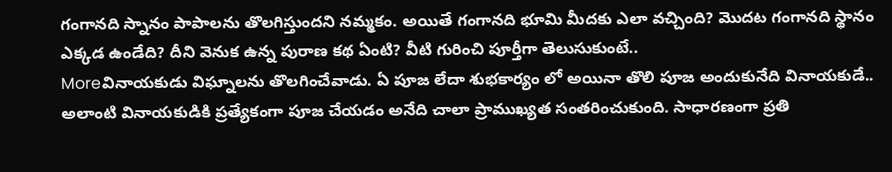గంగానది స్నానం పాపాలను తొలగిస్తుందని నమ్మకం. అయితే గంగానది భూమి మీదకు ఎలా వచ్చింది? మొదట గంగానది స్థానం ఎక్కడ ఉండేది? దీని వెనుక ఉన్న పురాణ కథ ఏంటి? వీటి గురించి పూర్తీగా తెలుసుకుంటే..
Moreవినాయకుడు విఘ్నాలను తొలగించేవాడు. ఏ పూజ లేదా శుభకార్యం లో అయినా తొలి పూజ అందుకునేది వినాయకుడే.. అలాంటి వినాయకుడికి ప్రత్యేకంగా పూజ చేయడం అనేది చాలా ప్రాముఖ్యత సంతరించుకుంది. సాధారణంగా ప్రతి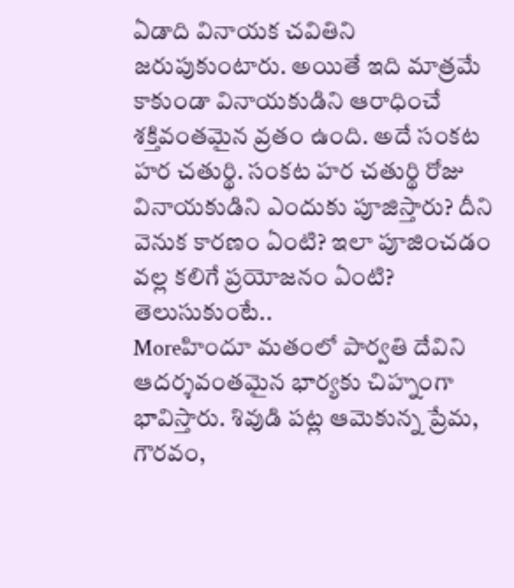ఏడాది వినాయక చవితిని జరుపుకుంటారు. అయితే ఇది మాత్రమే కాకుండా వినాయకుడిని ఆరాధించే శక్తివంతమైన వ్రతం ఉంది. అదే సంకట హర చతుర్థి. సంకట హర చతుర్థి రోజు వినాయకుడిని ఎందుకు పూజిస్తారు? దీని వెనుక కారణం ఏంటి? ఇలా పూజించడం వల్ల కలిగే ప్రయోజనం ఏంటి? తెలుసుకుంటే..
Moreహిందూ మతంలో పార్వతి దేవిని ఆదర్శవంతమైన భార్యకు చిహ్నంగా భావిస్తారు. శివుడి పట్ల ఆమెకున్న ప్రేమ, గౌరవం,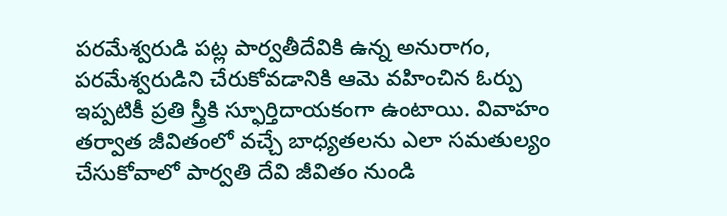పరమేశ్వరుడి పట్ల పార్వతీదేవికి ఉన్న అనురాగం, పరమేశ్వరుడిని చేరుకోవడానికి ఆమె వహించిన ఓర్పు ఇప్పటికీ ప్రతి స్త్రీకి స్ఫూర్తిదాయకంగా ఉంటాయి. వివాహం తర్వాత జీవితంలో వచ్చే బాధ్యతలను ఎలా సమతుల్యం చేసుకోవాలో పార్వతి దేవి జీవితం నుండి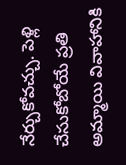నేర్చుకోవచ్చు. పెళ్లి చేసుకోబోయే ప్రతి అమ్మాయి వివాహానికి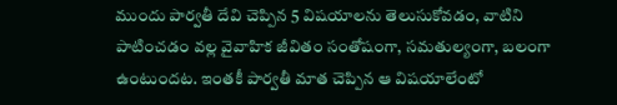ముందు పార్వతీ దేవి చెప్పిన 5 విషయాలను తెలుసుకోవడం, వాటిని పాటించడం వల్ల వైవాహిక జీవితం సంతోషంగా, సమతుల్యంగా, బలంగా ఉంటుందట. ఇంతకీ పార్వతీ మాత చెప్పిన ఆ విషయాలేంటో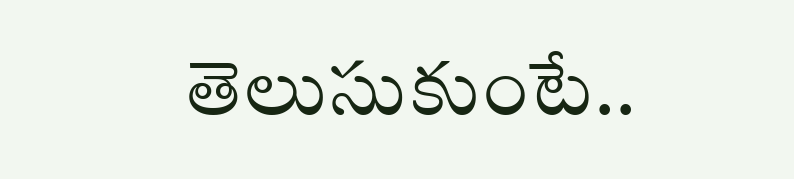తెలుసుకుంటే..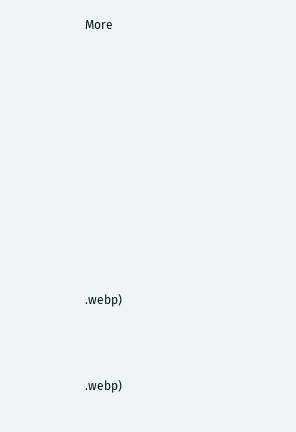More















.webp)




.webp)